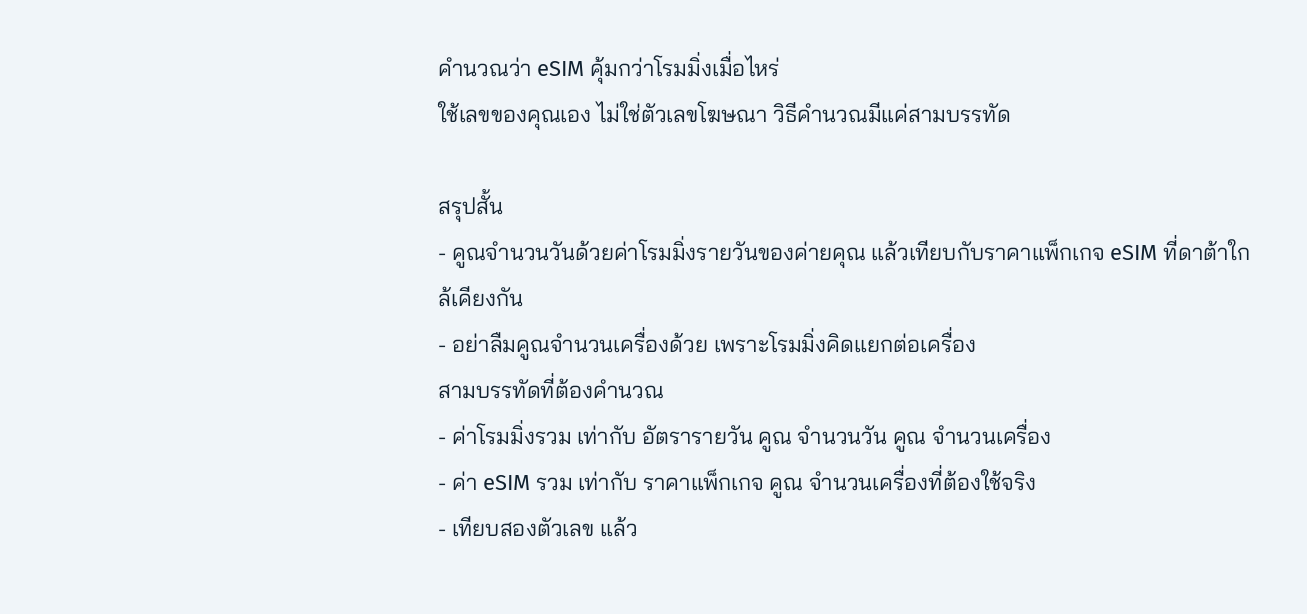คำนวณว่า eSIM คุ้มกว่าโรมมิ่งเมื่อไหร่
ใช้เลขของคุณเอง ไม่ใช่ตัวเลขโฆษณา วิธีคำนวณมีแค่สามบรรทัด

สรุปสั้น
- คูณจำนวนวันด้วยค่าโรมมิ่งรายวันของค่ายคุณ แล้วเทียบกับราคาแพ็กเกจ eSIM ที่ดาต้าใกล้เคียงกัน
- อย่าลืมคูณจำนวนเครื่องด้วย เพราะโรมมิ่งคิดแยกต่อเครื่อง
สามบรรทัดที่ต้องคำนวณ
- ค่าโรมมิ่งรวม เท่ากับ อัตรารายวัน คูณ จำนวนวัน คูณ จำนวนเครื่อง
- ค่า eSIM รวม เท่ากับ ราคาแพ็กเกจ คูณ จำนวนเครื่องที่ต้องใช้จริง
- เทียบสองตัวเลข แล้ว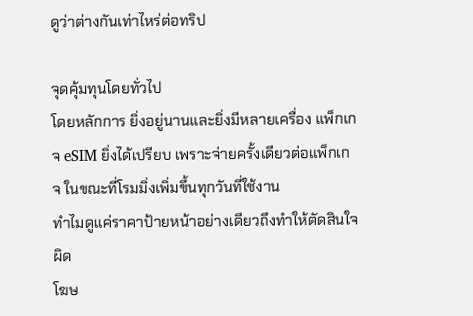ดูว่าต่างกันเท่าไหร่ต่อทริป

จุดคุ้มทุนโดยทั่วไป
โดยหลักการ ยิ่งอยู่นานและยิ่งมีหลายเครื่อง แพ็กเกจ eSIM ยิ่งได้เปรียบ เพราะจ่ายครั้งเดียวต่อแพ็กเกจ ในขณะที่โรมมิ่งเพิ่มขึ้นทุกวันที่ใช้งาน
ทำไมดูแค่ราคาป้ายหน้าอย่างเดียวถึงทำให้ตัดสินใจผิด
โฆษ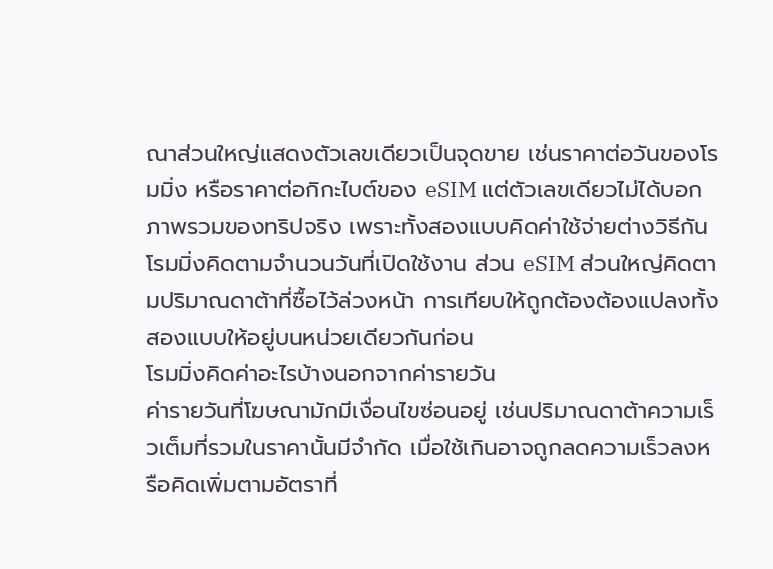ณาส่วนใหญ่แสดงตัวเลขเดียวเป็นจุดขาย เช่นราคาต่อวันของโรมมิ่ง หรือราคาต่อกิกะไบต์ของ eSIM แต่ตัวเลขเดียวไม่ได้บอกภาพรวมของทริปจริง เพราะทั้งสองแบบคิดค่าใช้จ่ายต่างวิธีกัน โรมมิ่งคิดตามจำนวนวันที่เปิดใช้งาน ส่วน eSIM ส่วนใหญ่คิดตามปริมาณดาต้าที่ซื้อไว้ล่วงหน้า การเทียบให้ถูกต้องต้องแปลงทั้งสองแบบให้อยู่บนหน่วยเดียวกันก่อน
โรมมิ่งคิดค่าอะไรบ้างนอกจากค่ารายวัน
ค่ารายวันที่โฆษณามักมีเงื่อนไขซ่อนอยู่ เช่นปริมาณดาต้าความเร็วเต็มที่รวมในราคานั้นมีจำกัด เมื่อใช้เกินอาจถูกลดความเร็วลงหรือคิดเพิ่มตามอัตราที่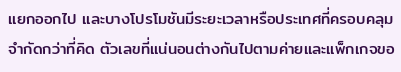แยกออกไป และบางโปรโมชันมีระยะเวลาหรือประเทศที่ครอบคลุมจำกัดกว่าที่คิด ตัวเลขที่แน่นอนต่างกันไปตามค่ายและแพ็กเกจขอ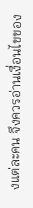งแต่ละคน จึงควรอ่านเงื่อนไขของ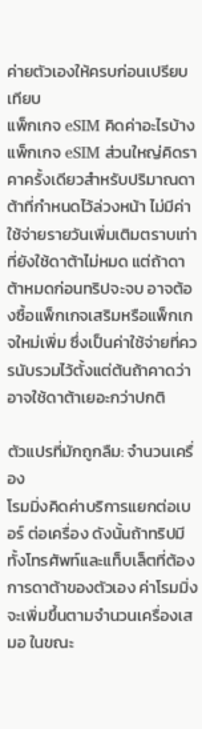ค่ายตัวเองให้ครบก่อนเปรียบเทียบ
แพ็กเกจ eSIM คิดค่าอะไรบ้าง
แพ็กเกจ eSIM ส่วนใหญ่คิดราคาครั้งเดียวสำหรับปริมาณดาต้าที่กำหนดไว้ล่วงหน้า ไม่มีค่าใช้จ่ายรายวันเพิ่มเติมตราบเท่าที่ยังใช้ดาต้าไม่หมด แต่ถ้าดาต้าหมดก่อนทริปจะจบ อาจต้องซื้อแพ็กเกจเสริมหรือแพ็กเกจใหม่เพิ่ม ซึ่งเป็นค่าใช้จ่ายที่ควรนับรวมไว้ตั้งแต่ต้นถ้าคาดว่าอาจใช้ดาต้าเยอะกว่าปกติ

ตัวแปรที่มักถูกลืม: จำนวนเครื่อง
โรมมิ่งคิดค่าบริการแยกต่อเบอร์ ต่อเครื่อง ดังนั้นถ้าทริปมีทั้งโทรศัพท์และแท็บเล็ตที่ต้องการดาต้าของตัวเอง ค่าโรมมิ่งจะเพิ่มขึ้นตามจำนวนเครื่องเสมอ ในขณะ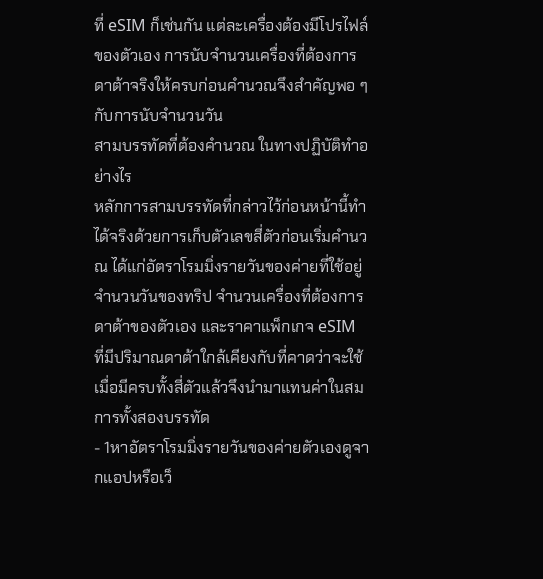ที่ eSIM ก็เช่นกัน แต่ละเครื่องต้องมีโปรไฟล์ของตัวเอง การนับจำนวนเครื่องที่ต้องการดาต้าจริงให้ครบก่อนคำนวณจึงสำคัญพอ ๆ กับการนับจำนวนวัน
สามบรรทัดที่ต้องคำนวณ ในทางปฏิบัติทำอย่างไร
หลักการสามบรรทัดที่กล่าวไว้ก่อนหน้านี้ทำได้จริงด้วยการเก็บตัวเลขสี่ตัวก่อนเริ่มคำนวณ ได้แก่อัตราโรมมิ่งรายวันของค่ายที่ใช้อยู่ จำนวนวันของทริป จำนวนเครื่องที่ต้องการดาต้าของตัวเอง และราคาแพ็กเกจ eSIM ที่มีปริมาณดาต้าใกล้เคียงกับที่คาดว่าจะใช้ เมื่อมีครบทั้งสี่ตัวแล้วจึงนำมาแทนค่าในสมการทั้งสองบรรทัด
- 1หาอัตราโรมมิ่งรายวันของค่ายตัวเองดูจากแอปหรือเว็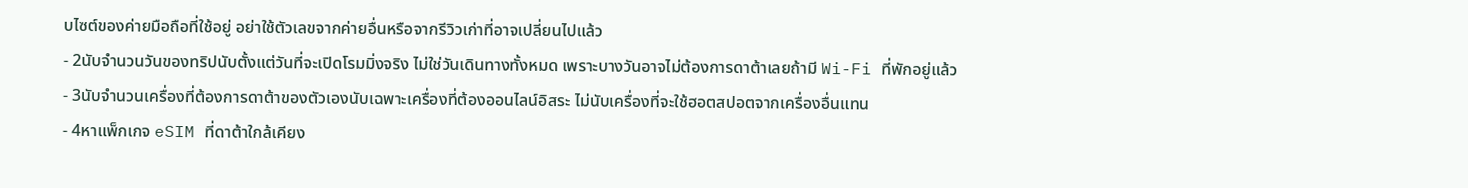บไซต์ของค่ายมือถือที่ใช้อยู่ อย่าใช้ตัวเลขจากค่ายอื่นหรือจากรีวิวเก่าที่อาจเปลี่ยนไปแล้ว
- 2นับจำนวนวันของทริปนับตั้งแต่วันที่จะเปิดโรมมิ่งจริง ไม่ใช่วันเดินทางทั้งหมด เพราะบางวันอาจไม่ต้องการดาต้าเลยถ้ามี Wi-Fi ที่พักอยู่แล้ว
- 3นับจำนวนเครื่องที่ต้องการดาต้าของตัวเองนับเฉพาะเครื่องที่ต้องออนไลน์อิสระ ไม่นับเครื่องที่จะใช้ฮอตสปอตจากเครื่องอื่นแทน
- 4หาแพ็กเกจ eSIM ที่ดาต้าใกล้เคียง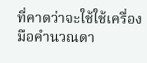ที่คาดว่าจะใช้ใช้เครื่องมือคำนวณดา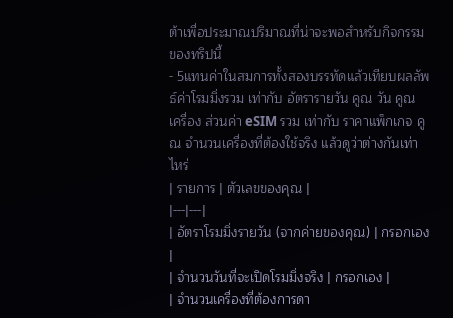ต้าเพื่อประมาณปริมาณที่น่าจะพอสำหรับกิจกรรมของทริปนี้
- 5แทนค่าในสมการทั้งสองบรรทัดแล้วเทียบผลลัพธ์ค่าโรมมิ่งรวม เท่ากับ อัตรารายวัน คูณ วัน คูณ เครื่อง ส่วนค่า eSIM รวม เท่ากับ ราคาแพ็กเกจ คูณ จำนวนเครื่องที่ต้องใช้จริง แล้วดูว่าต่างกันเท่าไหร่
| รายการ | ตัวเลขของคุณ |
|---|---|
| อัตราโรมมิ่งรายวัน (จากค่ายของคุณ) | กรอกเอง |
| จำนวนวันที่จะเปิดโรมมิ่งจริง | กรอกเอง |
| จำนวนเครื่องที่ต้องการดา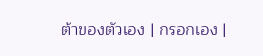ต้าของตัวเอง | กรอกเอง |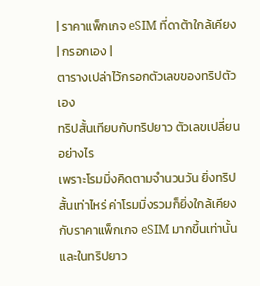| ราคาแพ็กเกจ eSIM ที่ดาต้าใกล้เคียง | กรอกเอง |
ตารางเปล่าไว้กรอกตัวเลขของทริปตัวเอง
ทริปสั้นเทียบกับทริปยาว ตัวเลขเปลี่ยนอย่างไร
เพราะโรมมิ่งคิดตามจำนวนวัน ยิ่งทริปสั้นเท่าไหร่ ค่าโรมมิ่งรวมก็ยิ่งใกล้เคียงกับราคาแพ็กเกจ eSIM มากขึ้นเท่านั้น และในทริปยาว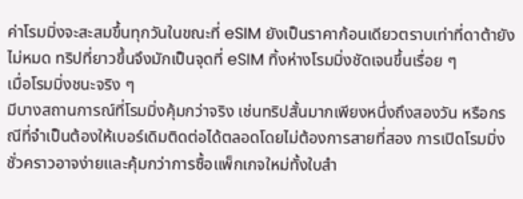ค่าโรมมิ่งจะสะสมขึ้นทุกวันในขณะที่ eSIM ยังเป็นราคาก้อนเดียวตราบเท่าที่ดาต้ายังไม่หมด ทริปที่ยาวขึ้นจึงมักเป็นจุดที่ eSIM ทิ้งห่างโรมมิ่งชัดเจนขึ้นเรื่อย ๆ
เมื่อโรมมิ่งชนะจริง ๆ
มีบางสถานการณ์ที่โรมมิ่งคุ้มกว่าจริง เช่นทริปสั้นมากเพียงหนึ่งถึงสองวัน หรือกรณีที่จำเป็นต้องให้เบอร์เดิมติดต่อได้ตลอดโดยไม่ต้องการสายที่สอง การเปิดโรมมิ่งชั่วคราวอาจง่ายและคุ้มกว่าการซื้อแพ็กเกจใหม่ทั้งใบสำ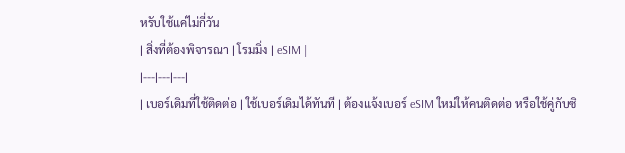หรับใช้แค่ไม่กี่วัน
| สิ่งที่ต้องพิจารณา | โรมมิ่ง | eSIM |
|---|---|---|
| เบอร์เดิมที่ใช้ติดต่อ | ใช้เบอร์เดิมได้ทันที | ต้องแจ้งเบอร์ eSIM ใหม่ให้คนติดต่อ หรือใช้คู่กับซิ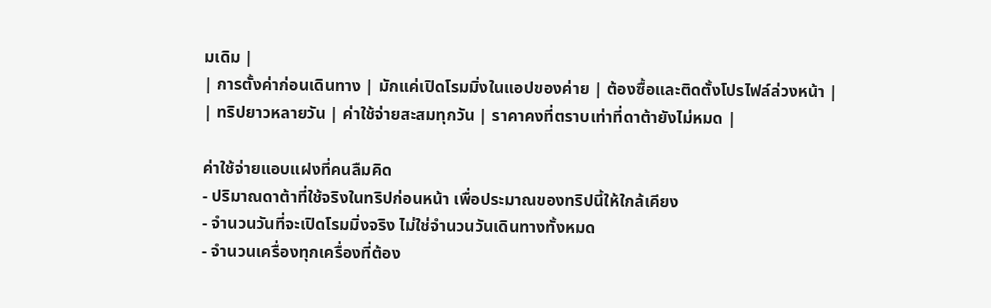มเดิม |
| การตั้งค่าก่อนเดินทาง | มักแค่เปิดโรมมิ่งในแอปของค่าย | ต้องซื้อและติดตั้งโปรไฟล์ล่วงหน้า |
| ทริปยาวหลายวัน | ค่าใช้จ่ายสะสมทุกวัน | ราคาคงที่ตราบเท่าที่ดาต้ายังไม่หมด |

ค่าใช้จ่ายแอบแฝงที่คนลืมคิด
- ปริมาณดาต้าที่ใช้จริงในทริปก่อนหน้า เพื่อประมาณของทริปนี้ให้ใกล้เคียง
- จำนวนวันที่จะเปิดโรมมิ่งจริง ไม่ใช่จำนวนวันเดินทางทั้งหมด
- จำนวนเครื่องทุกเครื่องที่ต้อง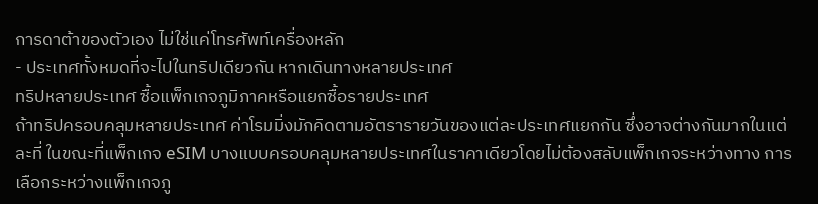การดาต้าของตัวเอง ไม่ใช่แค่โทรศัพท์เครื่องหลัก
- ประเทศทั้งหมดที่จะไปในทริปเดียวกัน หากเดินทางหลายประเทศ
ทริปหลายประเทศ ซื้อแพ็กเกจภูมิภาคหรือแยกซื้อรายประเทศ
ถ้าทริปครอบคลุมหลายประเทศ ค่าโรมมิ่งมักคิดตามอัตรารายวันของแต่ละประเทศแยกกัน ซึ่งอาจต่างกันมากในแต่ละที่ ในขณะที่แพ็กเกจ eSIM บางแบบครอบคลุมหลายประเทศในราคาเดียวโดยไม่ต้องสลับแพ็กเกจระหว่างทาง การเลือกระหว่างแพ็กเกจภู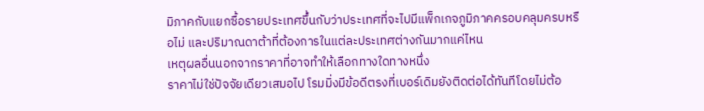มิภาคกับแยกซื้อรายประเทศขึ้นกับว่าประเทศที่จะไปมีแพ็กเกจภูมิภาคครอบคลุมครบหรือไม่ และปริมาณดาต้าที่ต้องการในแต่ละประเทศต่างกันมากแค่ไหน
เหตุผลอื่นนอกจากราคาที่อาจทำให้เลือกทางใดทางหนึ่ง
ราคาไม่ใช่ปัจจัยเดียวเสมอไป โรมมิ่งมีข้อดีตรงที่เบอร์เดิมยังติดต่อได้ทันทีโดยไม่ต้อ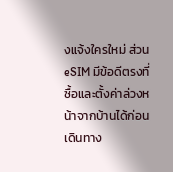งแจ้งใครใหม่ ส่วน eSIM มีข้อดีตรงที่ซื้อและตั้งค่าล่วงหน้าจากบ้านได้ก่อนเดินทาง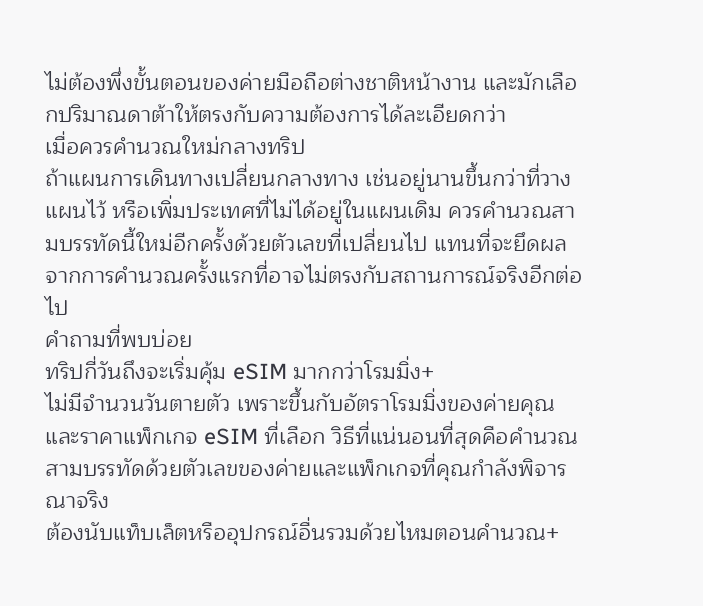ไม่ต้องพึ่งขั้นตอนของค่ายมือถือต่างชาติหน้างาน และมักเลือกปริมาณดาต้าให้ตรงกับความต้องการได้ละเอียดกว่า
เมื่อควรคำนวณใหม่กลางทริป
ถ้าแผนการเดินทางเปลี่ยนกลางทาง เช่นอยู่นานขึ้นกว่าที่วางแผนไว้ หรือเพิ่มประเทศที่ไม่ได้อยู่ในแผนเดิม ควรคำนวณสามบรรทัดนี้ใหม่อีกครั้งด้วยตัวเลขที่เปลี่ยนไป แทนที่จะยึดผลจากการคำนวณครั้งแรกที่อาจไม่ตรงกับสถานการณ์จริงอีกต่อไป
คำถามที่พบบ่อย
ทริปกี่วันถึงจะเริ่มคุ้ม eSIM มากกว่าโรมมิ่ง+
ไม่มีจำนวนวันตายตัว เพราะขึ้นกับอัตราโรมมิ่งของค่ายคุณและราคาแพ็กเกจ eSIM ที่เลือก วิธีที่แน่นอนที่สุดคือคำนวณสามบรรทัดด้วยตัวเลขของค่ายและแพ็กเกจที่คุณกำลังพิจารณาจริง
ต้องนับแท็บเล็ตหรืออุปกรณ์อื่นรวมด้วยไหมตอนคำนวณ+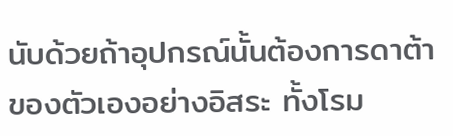นับด้วยถ้าอุปกรณ์นั้นต้องการดาต้าของตัวเองอย่างอิสระ ทั้งโรม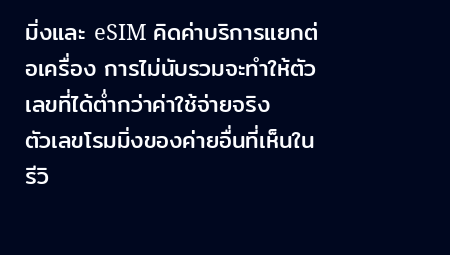มิ่งและ eSIM คิดค่าบริการแยกต่อเครื่อง การไม่นับรวมจะทำให้ตัวเลขที่ได้ต่ำกว่าค่าใช้จ่ายจริง
ตัวเลขโรมมิ่งของค่ายอื่นที่เห็นในรีวิ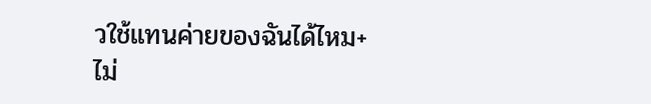วใช้แทนค่ายของฉันได้ไหม+
ไม่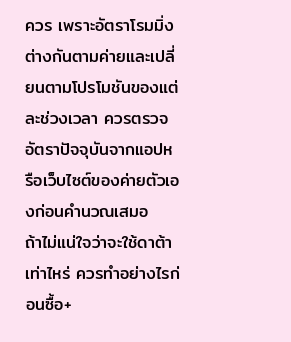ควร เพราะอัตราโรมมิ่งต่างกันตามค่ายและเปลี่ยนตามโปรโมชันของแต่ละช่วงเวลา ควรตรวจอัตราปัจจุบันจากแอปหรือเว็บไซต์ของค่ายตัวเองก่อนคำนวณเสมอ
ถ้าไม่แน่ใจว่าจะใช้ดาต้าเท่าไหร่ ควรทำอย่างไรก่อนซื้อ+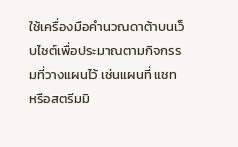ใช้เครื่องมือคำนวณดาต้าบนเว็บไซต์เพื่อประมาณตามกิจกรรมที่วางแผนไว้ เช่นแผนที่ แชท หรือสตรีมมิ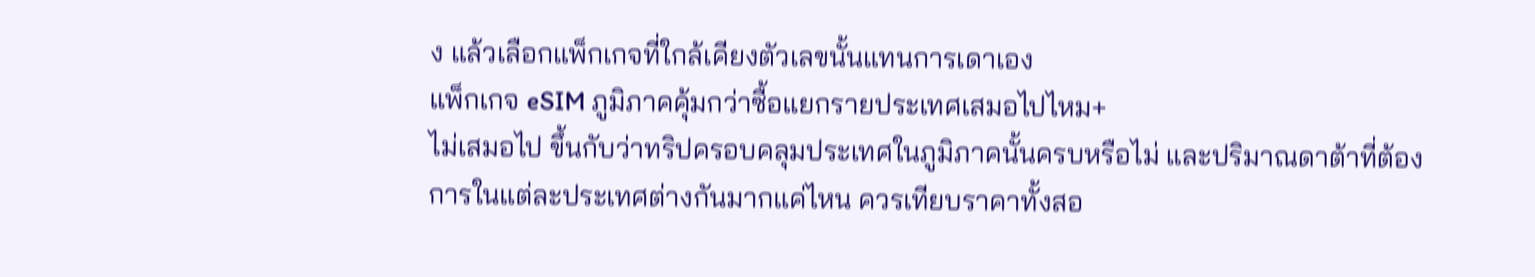ง แล้วเลือกแพ็กเกจที่ใกล้เคียงตัวเลขนั้นแทนการเดาเอง
แพ็กเกจ eSIM ภูมิภาคคุ้มกว่าซื้อแยกรายประเทศเสมอไปไหม+
ไม่เสมอไป ขึ้นกับว่าทริปครอบคลุมประเทศในภูมิภาคนั้นครบหรือไม่ และปริมาณดาต้าที่ต้องการในแต่ละประเทศต่างกันมากแค่ไหน ควรเทียบราคาทั้งสอ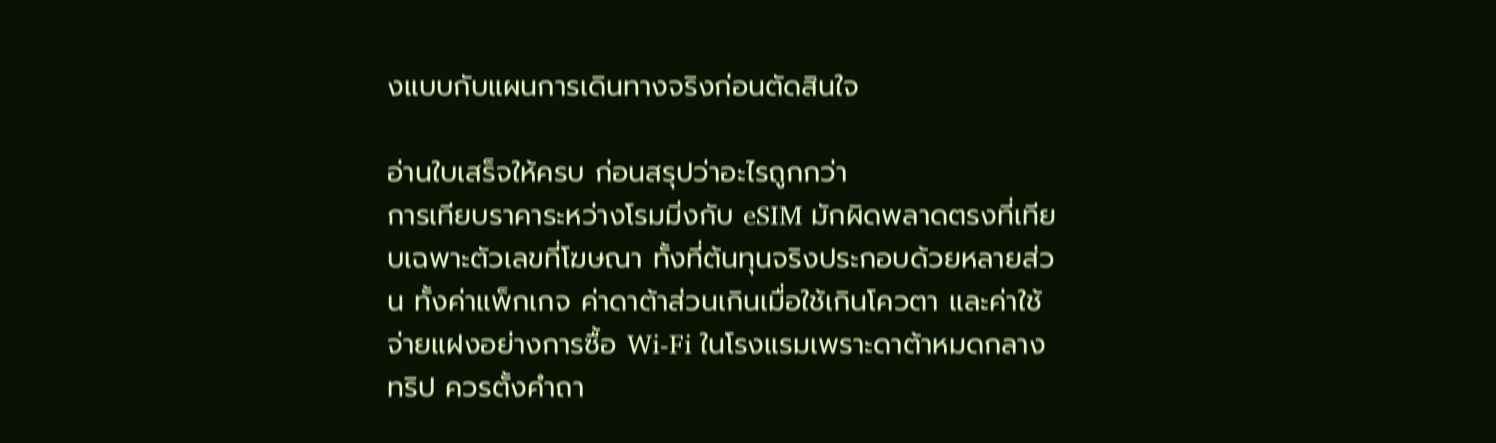งแบบกับแผนการเดินทางจริงก่อนตัดสินใจ

อ่านใบเสร็จให้ครบ ก่อนสรุปว่าอะไรถูกกว่า
การเทียบราคาระหว่างโรมมิ่งกับ eSIM มักผิดพลาดตรงที่เทียบเฉพาะตัวเลขที่โฆษณา ทั้งที่ต้นทุนจริงประกอบด้วยหลายส่วน ทั้งค่าแพ็กเกจ ค่าดาต้าส่วนเกินเมื่อใช้เกินโควตา และค่าใช้จ่ายแฝงอย่างการซื้อ Wi-Fi ในโรงแรมเพราะดาต้าหมดกลางทริป ควรตั้งคำถา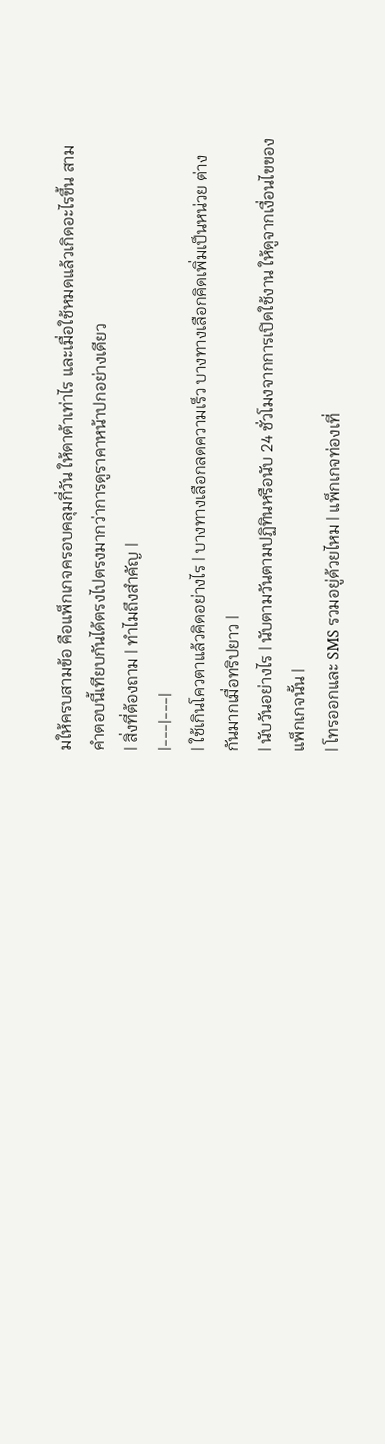มให้ครบสามข้อ คือแพ็กเกจครอบคลุมกี่วัน ให้ดาต้าเท่าไร และเมื่อใช้หมดแล้วเกิดอะไรขึ้น สามคำตอบนี้เทียบกันได้ตรงไปตรงมากว่าการดูราคาหน้าปกอย่างเดียว
| สิ่งที่ต้องถาม | ทำไมถึงสำคัญ |
|---|---|
| ใช้เกินโควตาแล้วคิดอย่างไร | บางทางเลือกลดความเร็ว บางทางเลือกคิดเพิ่มเป็นหน่วย ต่างกันมากเมื่อทริปยาว |
| นับวันอย่างไร | นับตามวันตามปฏิทินหรือนับ 24 ชั่วโมงจากการเปิดใช้งาน ให้ดูจากเงื่อนไขของแพ็กเกจนั้น |
| โทรออกและ SMS รวมอยู่ด้วยไหม | แพ็กเกจท่องเที่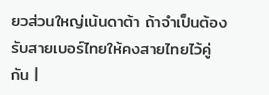ยวส่วนใหญ่เน้นดาต้า ถ้าจำเป็นต้องรับสายเบอร์ไทยให้คงสายไทยไว้คู่กัน |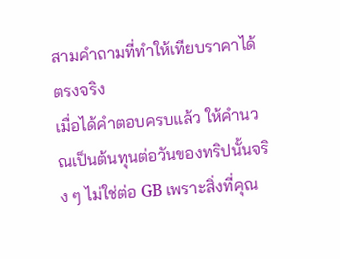สามคำถามที่ทำให้เทียบราคาได้ตรงจริง
เมื่อได้คำตอบครบแล้ว ให้คำนวณเป็นต้นทุนต่อวันของทริปนั้นจริง ๆ ไม่ใช่ต่อ GB เพราะสิ่งที่คุณ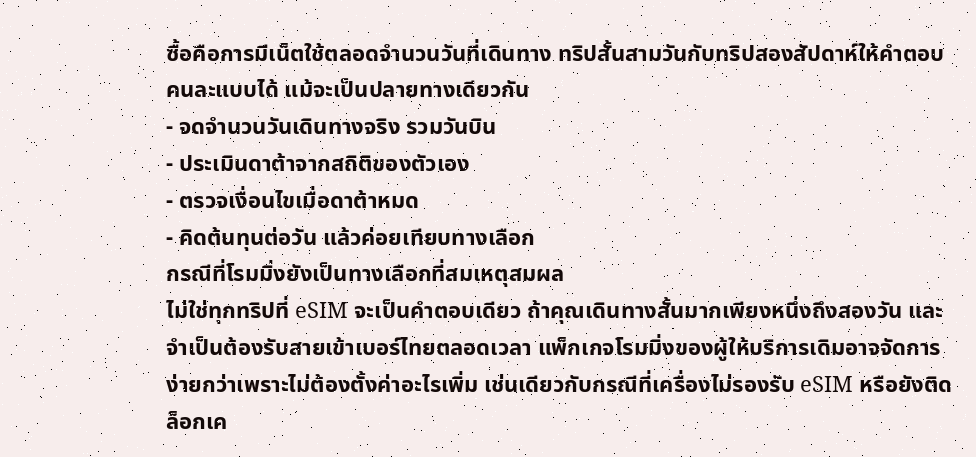ซื้อคือการมีเน็ตใช้ตลอดจำนวนวันที่เดินทาง ทริปสั้นสามวันกับทริปสองสัปดาห์ให้คำตอบคนละแบบได้ แม้จะเป็นปลายทางเดียวกัน
- จดจำนวนวันเดินทางจริง รวมวันบิน
- ประเมินดาต้าจากสถิติของตัวเอง
- ตรวจเงื่อนไขเมื่อดาต้าหมด
- คิดต้นทุนต่อวัน แล้วค่อยเทียบทางเลือก
กรณีที่โรมมิ่งยังเป็นทางเลือกที่สมเหตุสมผล
ไม่ใช่ทุกทริปที่ eSIM จะเป็นคำตอบเดียว ถ้าคุณเดินทางสั้นมากเพียงหนึ่งถึงสองวัน และจำเป็นต้องรับสายเข้าเบอร์ไทยตลอดเวลา แพ็กเกจโรมมิ่งของผู้ให้บริการเดิมอาจจัดการง่ายกว่าเพราะไม่ต้องตั้งค่าอะไรเพิ่ม เช่นเดียวกับกรณีที่เครื่องไม่รองรับ eSIM หรือยังติดล็อกเค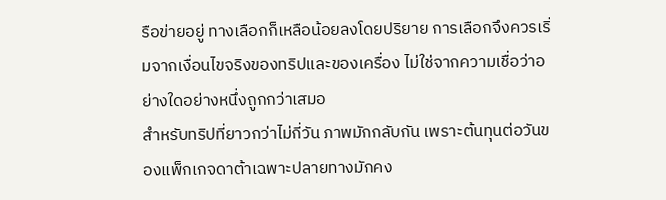รือข่ายอยู่ ทางเลือกก็เหลือน้อยลงโดยปริยาย การเลือกจึงควรเริ่มจากเงื่อนไขจริงของทริปและของเครื่อง ไม่ใช่จากความเชื่อว่าอย่างใดอย่างหนึ่งถูกกว่าเสมอ
สำหรับทริปที่ยาวกว่าไม่กี่วัน ภาพมักกลับกัน เพราะต้นทุนต่อวันของแพ็กเกจดาต้าเฉพาะปลายทางมักคง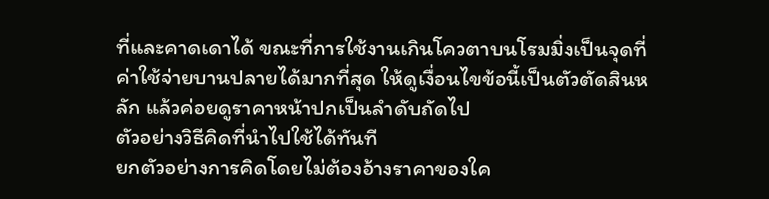ที่และคาดเดาได้ ขณะที่การใช้งานเกินโควตาบนโรมมิ่งเป็นจุดที่ค่าใช้จ่ายบานปลายได้มากที่สุด ให้ดูเงื่อนไขข้อนี้เป็นตัวตัดสินหลัก แล้วค่อยดูราคาหน้าปกเป็นลำดับถัดไป
ตัวอย่างวิธีคิดที่นำไปใช้ได้ทันที
ยกตัวอย่างการคิดโดยไม่ต้องอ้างราคาของใค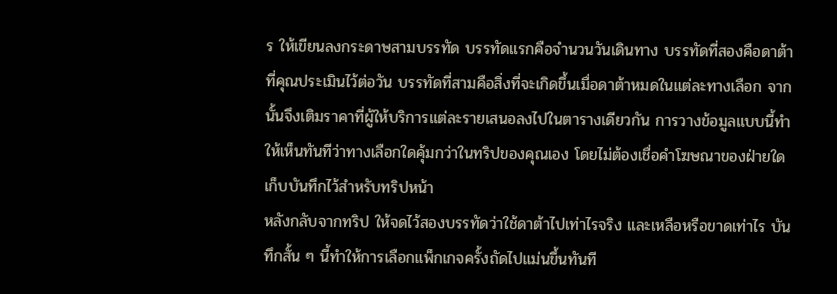ร ให้เขียนลงกระดาษสามบรรทัด บรรทัดแรกคือจำนวนวันเดินทาง บรรทัดที่สองคือดาต้าที่คุณประเมินไว้ต่อวัน บรรทัดที่สามคือสิ่งที่จะเกิดขึ้นเมื่อดาต้าหมดในแต่ละทางเลือก จากนั้นจึงเติมราคาที่ผู้ให้บริการแต่ละรายเสนอลงไปในตารางเดียวกัน การวางข้อมูลแบบนี้ทำให้เห็นทันทีว่าทางเลือกใดคุ้มกว่าในทริปของคุณเอง โดยไม่ต้องเชื่อคำโฆษณาของฝ่ายใด
เก็บบันทึกไว้สำหรับทริปหน้า
หลังกลับจากทริป ให้จดไว้สองบรรทัดว่าใช้ดาต้าไปเท่าไรจริง และเหลือหรือขาดเท่าไร บันทึกสั้น ๆ นี้ทำให้การเลือกแพ็กเกจครั้งถัดไปแม่นขึ้นทันที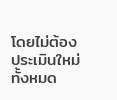โดยไม่ต้องประเมินใหม่ทั้งหมด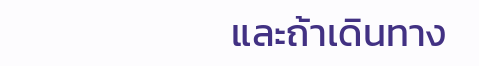และถ้าเดินทาง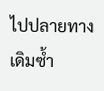ไปปลายทางเดิมซ้ำ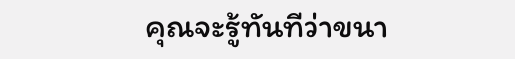คุณจะรู้ทันทีว่าขนา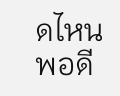ดไหนพอดี